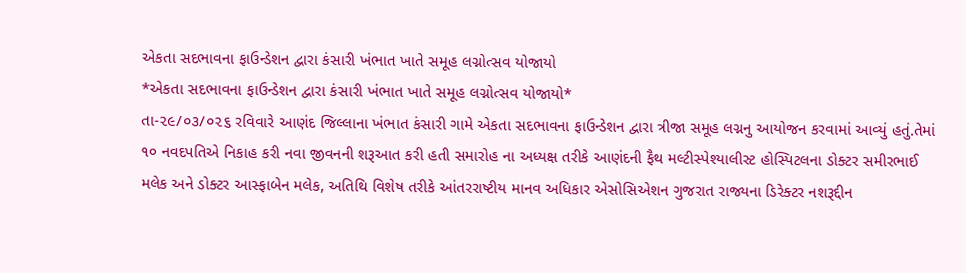એકતા સદભાવના ફાઉન્ડેશન દ્વારા કંસારી ખંભાત ખાતે સમૂહ લગ્નોત્સવ યોજાયો
*એકતા સદભાવના ફાઉન્ડેશન દ્વારા કંસારી ખંભાત ખાતે સમૂહ લગ્નોત્સવ યોજાયો*
તા-૨૯/૦૩/૦૨૬ રવિવારે આણંદ જિલ્લાના ખંભાત કંસારી ગામે એકતા સદભાવના ફાઉન્ડેશન દ્વારા ત્રીજા સમૂહ લગ્નનુ આયોજન કરવામાં આવ્યું હતું.તેમાં ૧૦ નવદપતિએ નિકાહ કરી નવા જીવનની શરૂઆત કરી હતી સમારોહ ના અધ્યક્ષ તરીકે આણંદની ફૈથ મલ્ટીસ્પેશ્યાલીસ્ટ હોસ્પિટલના ડોક્ટર સમીરભાઈ મલેક અને ડોક્ટર આસ્ફાબેન મલેક, અતિથિ વિશેષ તરીકે આંતરરાષ્ટીય માનવ અધિકાર એસોસિએશન ગુજરાત રાજ્યના ડિરેક્ટર નશરૂદ્દીન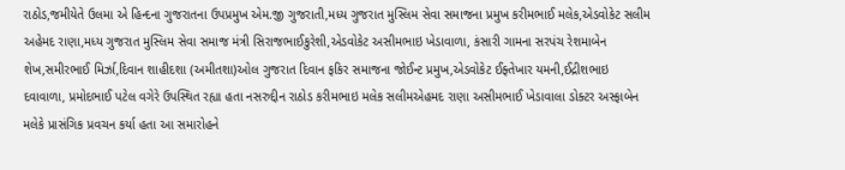રાઠોડ,જમીયેતે ઉલમા એ હિન્દના ગુજરાતના ઉપપ્રમુખ એમ.જી ગુજરાતી,મધ્ય ગુજરાત મુસ્લિમ સેવા સમાજના પ્રમુખ કરીમભાઈ મલેક,એડવોકેટ સલીમ અહેમદ રાણા,મધ્ય ગુજરાત મુસ્લિમ સેવા સમાજ મંત્રી સિરાજભાઈકુરેશી,એડવોકેટ અસીમભાઇ ખેડાવાળા, કંસારી ગામના સરપંચ રેશમાબેન શેખ,સમીરભાઈ મિર્ઝા,દિવાન શાહીદશા (અમીતશા)ઓલ ગુજરાત દિવાન ફકિર સમાજના જોઈન્ટ પ્રમુખ,એડવોકેટ ઈફ્તેખાર યમની,ઈદ્રીશભાઇ દવાવાળા, પ્રમોદભાઈ પટેલ વગેરે ઉપસ્થિત રહ્યા હતા નસરુદ્દીન રાઠોડ કરીમભાઇ મલેક સલીમએહમદ રાણા અસીમભાઈ ખેડાવાલા ડોક્ટર અસ્ફાબેન મલેકે પ્રાસંગિક પ્રવચન કર્યા હતા આ સમારોહને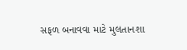સફળ બનાવવા માટે મુલતાનશા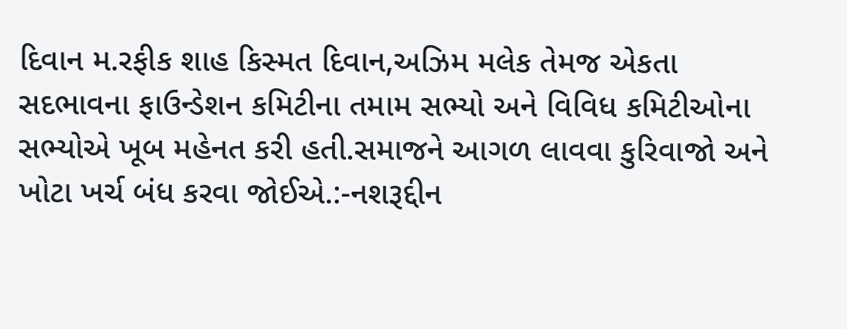દિવાન મ.રફીક શાહ કિસ્મત દિવાન,અઝિમ મલેક તેમજ એકતા સદભાવના ફાઉન્ડેશન કમિટીના તમામ સભ્યો અને વિવિધ કમિટીઓના સભ્યોએ ખૂબ મહેનત કરી હતી.સમાજને આગળ લાવવા કુરિવાજો અને ખોટા ખર્ચ બંધ કરવા જોઈએ.:-નશરૂદ્દીન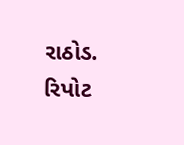રાઠોડ.
રિપોટ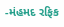-મંહમદ રફિક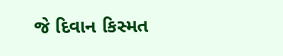જે દિવાન કિસ્મત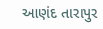આણંદ તારાપુર